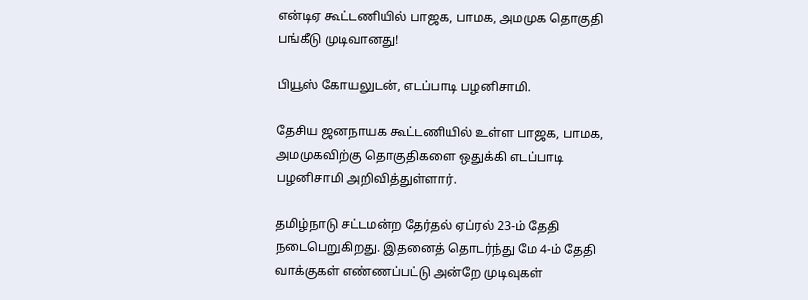என்டிஏ கூட்டணியில் பாஜக, பாமக, அமமுக தொகுதி பங்கீடு முடிவானது!

பியூஸ் கோயலுடன், எடப்பாடி பழனிசாமி.

தேசிய ஜனநாயக கூட்டணியில் உள்ள பாஜக, பாமக, அமமுகவிற்கு தொகுதிகளை ஒதுக்கி எடப்பாடி பழனிசாமி அறிவித்துள்ளார்.

தமிழ்நாடு சட்டமன்ற தேர்தல் ஏப்ரல் 23-ம் தேதி நடைபெறுகிறது. இதனைத் தொடர்ந்து மே 4-ம் தேதி வாக்குகள் எண்ணப்பட்டு அன்றே முடிவுகள்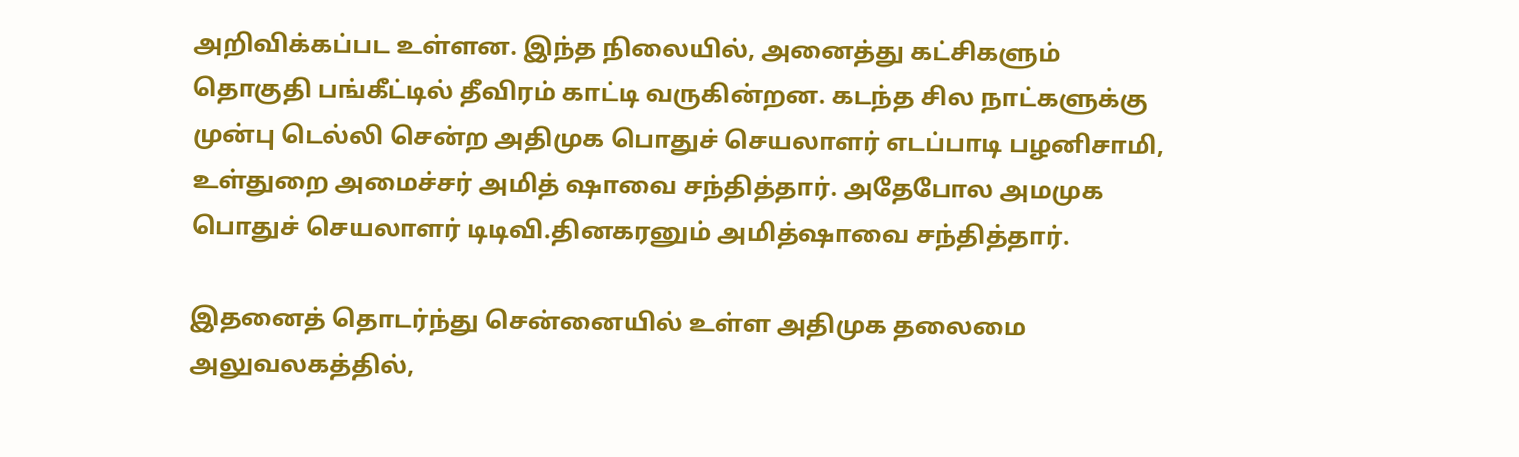அறிவிக்கப்பட உள்ளன. இந்த நிலையில், அனைத்து கட்சிகளும் தொகுதி பங்கீட்டில் தீவிரம் காட்டி வருகின்றன. கடந்த சில நாட்களுக்கு முன்பு டெல்லி சென்ற அதிமுக பொதுச் செயலாளர் எடப்பாடி பழனிசாமி, உள்துறை அமைச்சர் அமித் ஷாவை சந்தித்தார். அதேபோல அமமுக பொதுச் செயலாளர் டிடிவி.தினகரனும் அமித்ஷாவை சந்தித்தார்.

இதனைத் தொடர்ந்து சென்னையில் உள்ள அதிமுக தலைமை அலுவலகத்தில்,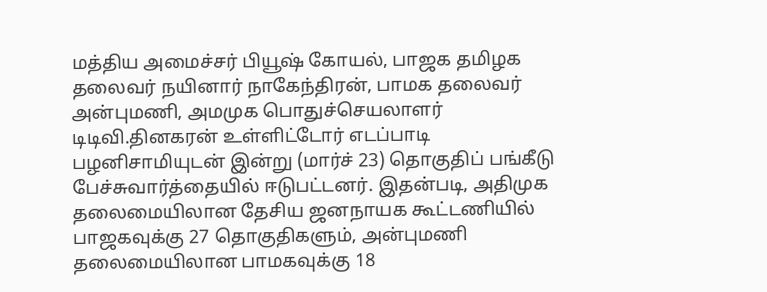மத்திய அமைச்சர் பியூஷ் கோயல், பாஜக தமிழக தலைவர் நயினார் நாகேந்திரன், பாமக தலைவர் அன்புமணி, அமமுக பொதுச்செயலாளர் டிடிவி.தினகரன் உள்ளிட்டோர் எடப்பாடி பழனிசாமியுடன் இன்று (மார்ச் 23) தொகுதிப் பங்கீடு பேச்சுவார்த்தையில் ஈடுபட்டனர். இதன்படி, அதிமுக தலைமையிலான தேசிய ஜனநாயக கூட்டணியில் பாஜகவுக்கு 27 தொகுதிகளும், அன்புமணி தலைமையிலான பாமகவுக்கு 18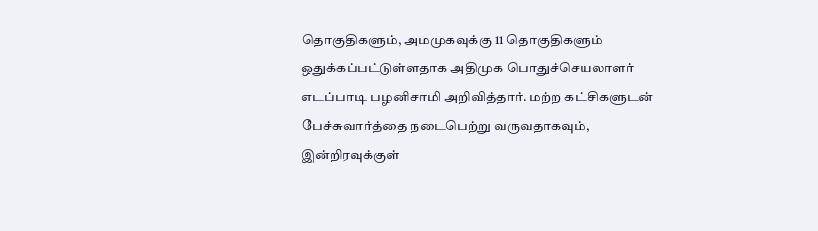தொகுதிகளும், அமமுகவுக்கு 11 தொகுதிகளும் ஒதுக்கப்பட்டுள்ளதாக அதிமுக பொதுச்செயலாளர் எடப்பாடி பழனிசாமி அறிவித்தார். மற்ற கட்சிகளுடன் பேச்சுவார்த்தை நடைபெற்று வருவதாகவும், இன்றிரவுக்குள்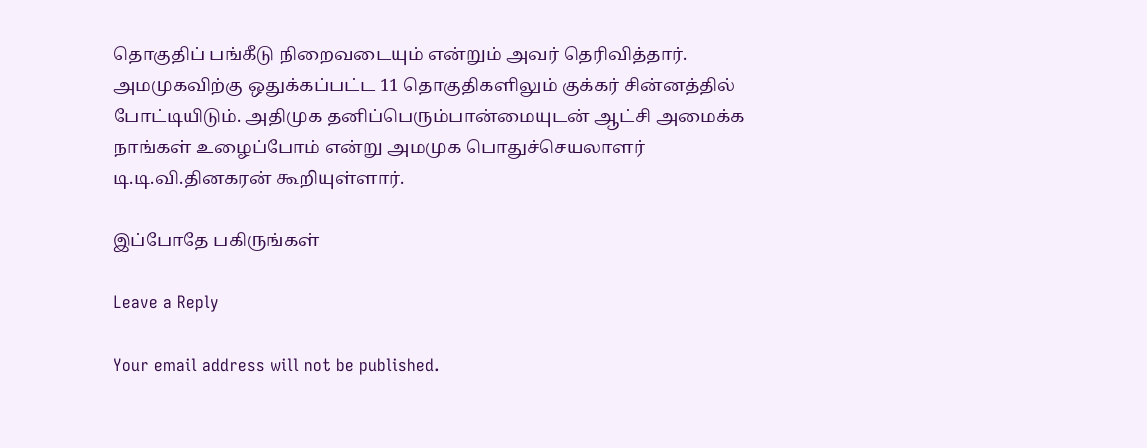தொகுதிப் பங்கீடு நிறைவடையும் என்றும் அவர் தெரிவித்தார். அமமுகவிற்கு ஒதுக்கப்பட்ட 11 தொகுதிகளிலும் குக்கர் சின்னத்தில் போட்டியிடும். அதிமுக தனிப்பெரும்பான்மையுடன் ஆட்சி அமைக்க நாங்கள் உழைப்போம் என்று அமமுக பொதுச்செயலாளர் டி.டி.வி.தினகரன் கூறியுள்ளார்.

இப்போதே பகிருங்கள்

Leave a Reply

Your email address will not be published.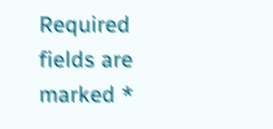Required fields are marked *